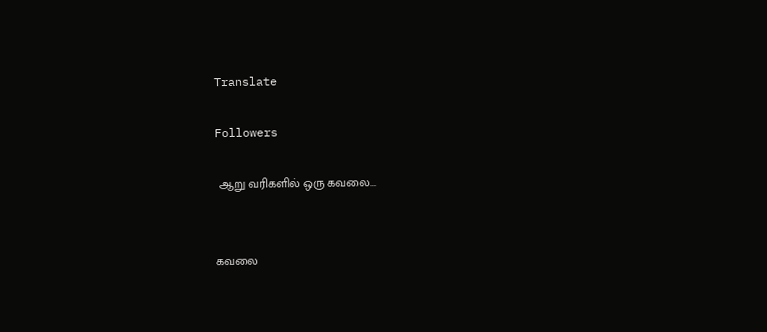Translate

Followers

 ஆறு வரிகளில் ஒரு கவலை...


கவலை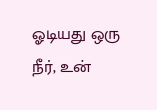ஓடியது ஒரு நீர், உன்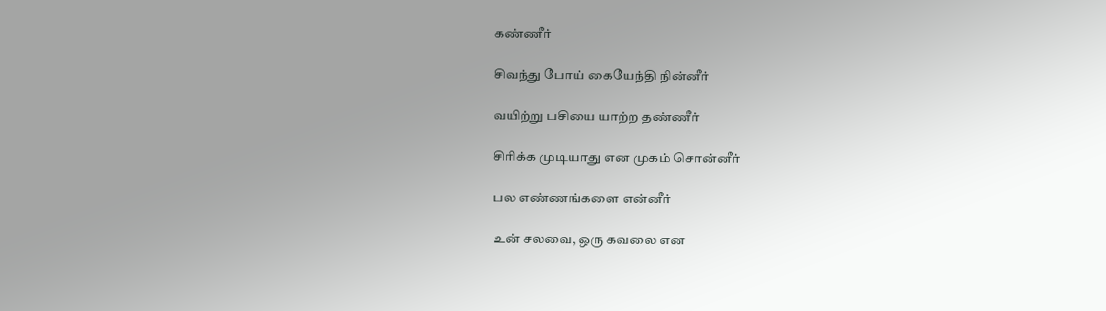கண்ணீர்

சிவந்து போய் கையேந்தி நின்னீர்

வயிற்று பசியை யாற்ற தண்ணீர்

சிரிக்க முடியாது என முகம் சொன்னீர்

பல எண்ணங்களை என்னீர்

உன் சலவை, ஒரு கவலை என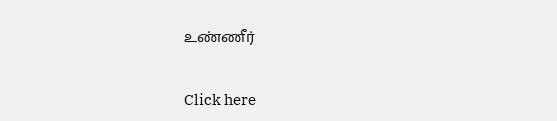உண்ணீர்


Click here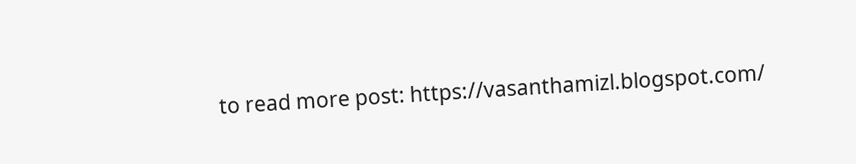to read more post: https://vasanthamizl.blogspot.com/